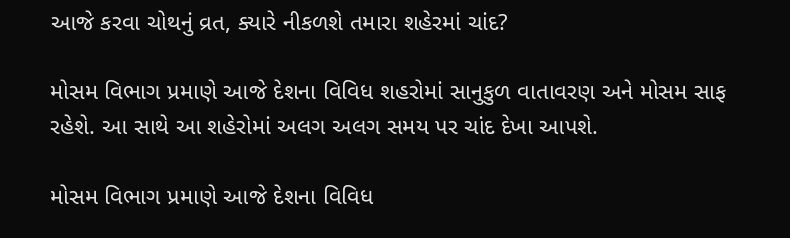આજે કરવા ચોથનું વ્રત, ક્યારે નીકળશે તમારા શહેરમાં ચાંદ?

મોસમ વિભાગ પ્રમાણે આજે દેશના વિવિધ શહરોમાં સાનુકુળ વાતાવરણ અને મોસમ સાફ રહેશે. આ સાથે આ શહેરોમાં અલગ અલગ સમય પર ચાંદ દેખા આપશે.

મોસમ વિભાગ પ્રમાણે આજે દેશના વિવિધ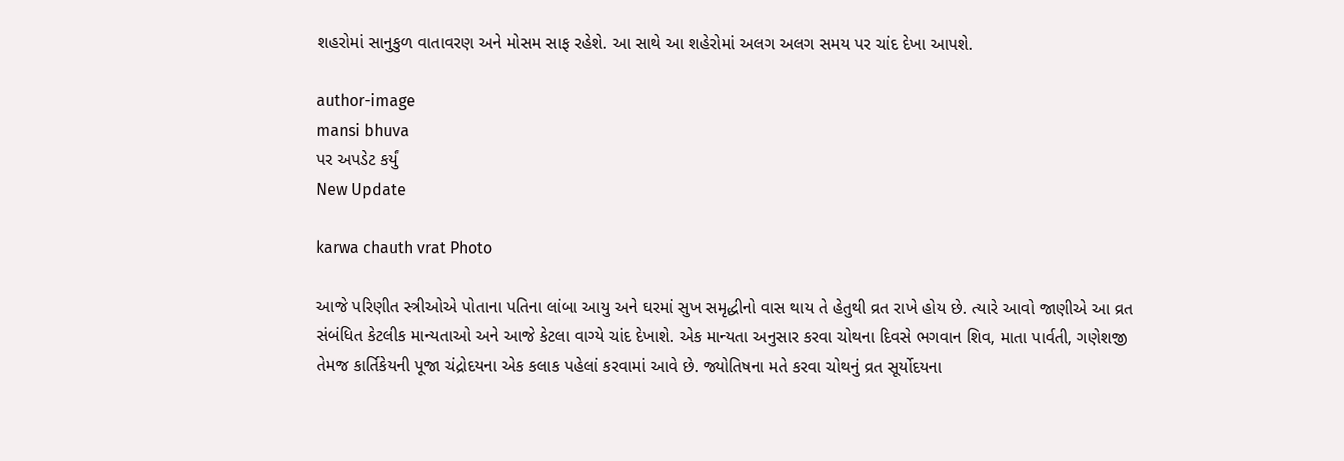શહરોમાં સાનુકુળ વાતાવરણ અને મોસમ સાફ રહેશે. આ સાથે આ શહેરોમાં અલગ અલગ સમય પર ચાંદ દેખા આપશે.

author-image
mansi bhuva
પર અપડેટ કર્યું
New Update

karwa chauth vrat Photo

આજે પરિણીત સ્ત્રીઓએ પોતાના પતિના લાંબા આયુ અને ઘરમાં સુખ સમૃદ્ધીનો વાસ થાય તે હેતુથી વ્રત રાખે હોય છે. ત્યારે આવો જાણીએ આ વ્રત સંબંધિત કેટલીક માન્યતાઓ અને આજે કેટલા વાગ્યે ચાંદ દેખાશે. એક માન્યતા અનુસાર કરવા ચોથના દિવસે ભગવાન શિવ, માતા પાર્વતી, ગણેશજી તેમજ કાર્તિકેયની પૂજા ચંદ્રોદયના એક કલાક પહેલાં કરવામાં આવે છે. જ્યોતિષના મતે કરવા ચોથનું વ્રત સૂર્યોદયના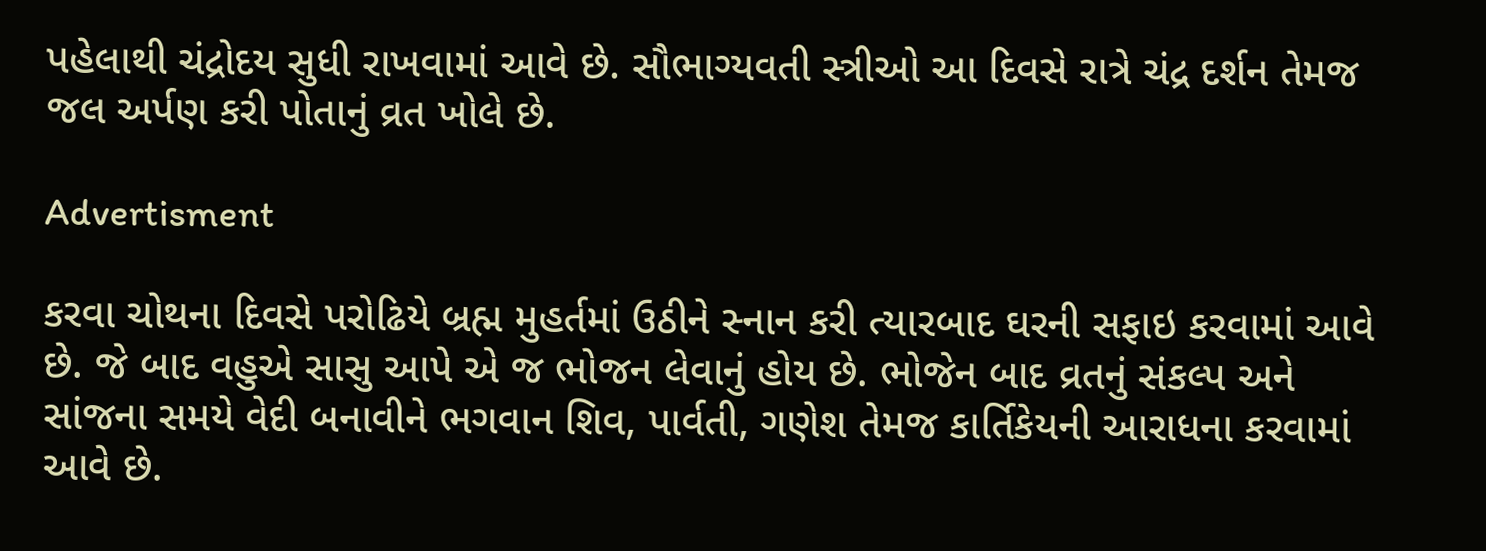પહેલાથી ચંદ્રોદય સુધી રાખવામાં આવે છે. સૌભાગ્યવતી સ્ત્રીઓ આ દિવસે રાત્રે ચંદ્ર દર્શન તેમજ જલ અર્પણ કરી પોતાનું વ્રત ખોલે છે.

Advertisment

કરવા ચોથના દિવસે પરોઢિયે બ્રહ્મ મુહર્તમાં ઉઠીને સ્નાન કરી ત્યારબાદ ઘરની સફાઇ કરવામાં આવે છે. જે બાદ વહુએ સાસુ આપે એ જ ભોજન લેવાનું હોય છે. ભોજેન બાદ વ્રતનું સંકલ્પ અને સાંજના સમયે વેદી બનાવીને ભગવાન શિવ, પાર્વતી, ગણેશ તેમજ કાર્તિકેયની આરાધના કરવામાં આવે છે.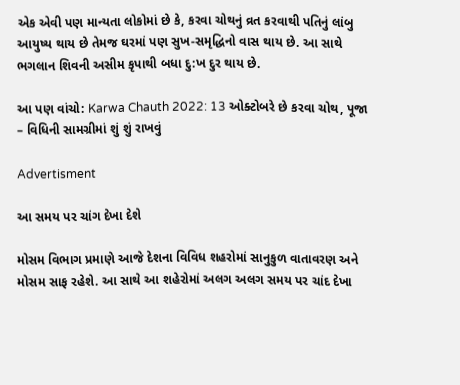એક એવી પણ માન્યતા લોકોમાં છે કે, કરવા ચોથનું વ્રત કરવાથી પતિનું લાંબુ આયુષ્ય થાય છે તેમજ ઘરમાં પણ સુખ-સમૃદ્ધિનો વાસ થાય છે. આ સાથે ભગલાન શિવની અસીમ કૃપાથી બધા દુ:ખ દુર થાય છે.

આ પણ વાંચો: Karwa Chauth 2022: 13 ઓક્ટોબરે છે કરવા ચોથ, પૂજા – વિધિની સામગ્રીમાં શું શું રાખવું

Advertisment

આ સમય પર ચાંગ દેખા દેશે

મોસમ વિભાગ પ્રમાણે આજે દેશના વિવિધ શહરોમાં સાનુકુળ વાતાવરણ અને મોસમ સાફ રહેશે. આ સાથે આ શહેરોમાં અલગ અલગ સમય પર ચાંદ દેખા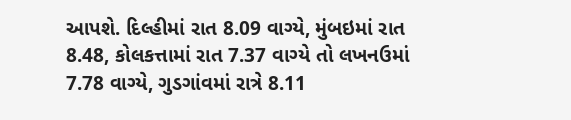આપશે. દિલ્હીમાં રાત 8.09 વાગ્યે, મુંબઇમાં રાત 8.48, કોલકત્તામાં રાત 7.37 વાગ્યે તો લખનઉમાં 7.78 વાગ્યે, ગુડગાંવમાં રાત્રે 8.11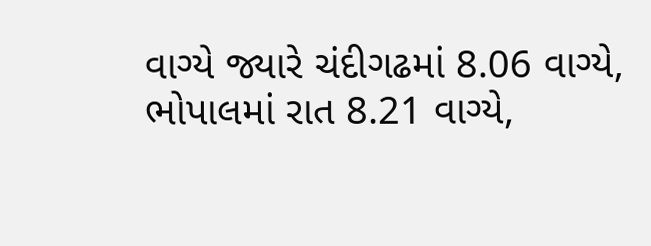વાગ્યે જ્યારે ચંદીગઢમાં 8.06 વાગ્યે, ભોપાલમાં રાત 8.21 વાગ્યે,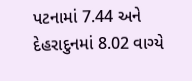પટનામાં 7.44 અને દેહરાદુનમાં 8.02 વાગ્યે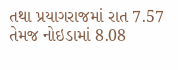તથા પ્રયાગરાજમાં રાત 7.57 તેમજ નોઇડામાં 8.08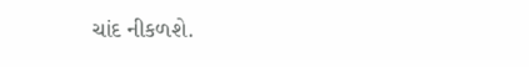ચાંદ નીકળશે.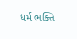ધર્મ ભક્તિ